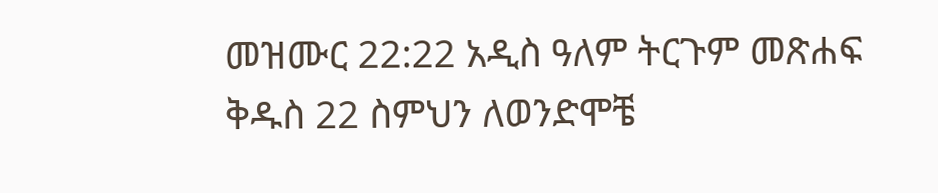መዝሙር 22:22 አዲስ ዓለም ትርጉም መጽሐፍ ቅዱስ 22 ስምህን ለወንድሞቼ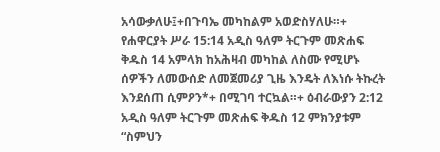አሳውቃለሁ፤+በጉባኤ መካከልም አወድስሃለሁ።+ የሐዋርያት ሥራ 15:14 አዲስ ዓለም ትርጉም መጽሐፍ ቅዱስ 14 አምላክ ከአሕዛብ መካከል ለስሙ የሚሆኑ ሰዎችን ለመውሰድ ለመጀመሪያ ጊዜ እንዴት ለእነሱ ትኩረት እንደሰጠ ሲምዖን*+ በሚገባ ተርኳል።+ ዕብራውያን 2:12 አዲስ ዓለም ትርጉም መጽሐፍ ቅዱስ 12 ምክንያቱም “ስምህን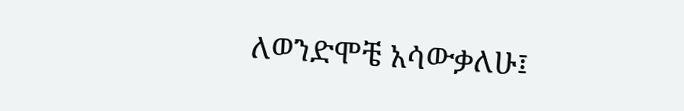ለወንድሞቼ አሳውቃለሁ፤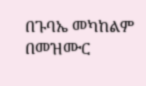በጉባኤ መካከልም በመዝሙር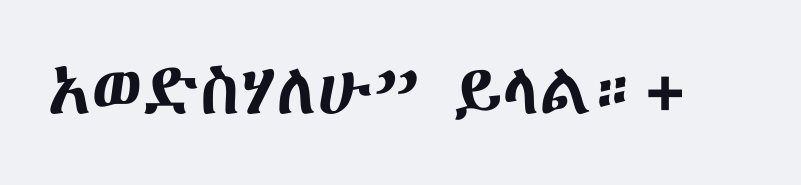አወድስሃለሁ” ይላል።+